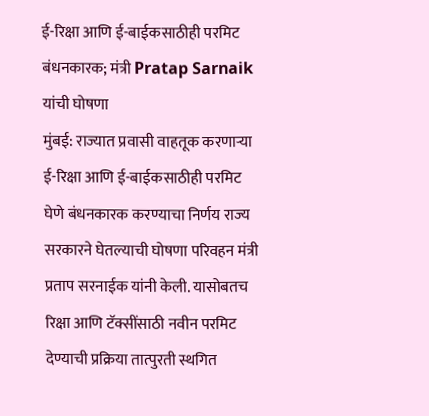ई-रिक्षा आणि ई-बाईकसाठीही परमिट बंधनकारक; मंत्री Pratap Sarnaik यांची घोषणा
मुंबई: राज्यात प्रवासी वाहतूक करणाऱ्या ई-रिक्षा आणि ई-बाईकसाठीही परमिट घेणे बंधनकारक करण्याचा निर्णय राज्य सरकारने घेतल्याची घोषणा परिवहन मंत्री प्रताप सरनाईक यांनी केली. यासोबतच रिक्षा आणि टॅक्सींसाठी नवीन परमिट देण्याची प्रक्रिया तात्पुरती स्थगित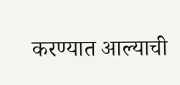करण्यात आल्याची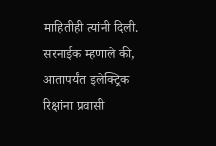माहितीही त्यांनी दिली. सरनाईक म्हणाले की, आतापर्यंत इलेक्ट्रिक रिक्षांना प्रवासी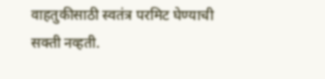वाहतुकीसाठी स्वतंत्र परमिट घेण्याची सक्ती नव्हती.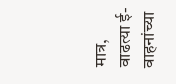मात्र, वाढत्या ई-वाहनांच्या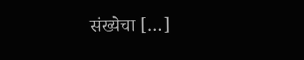संख्येचा […]